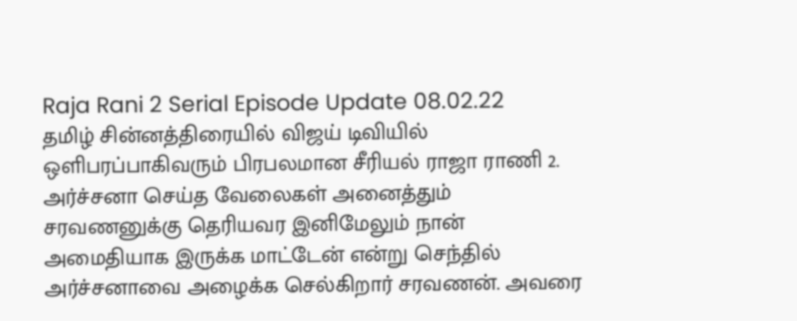Raja Rani 2 Serial Episode Update 08.02.22
தமிழ் சின்னத்திரையில் விஜய் டிவியில் ஒளிபரப்பாகிவரும் பிரபலமான சீரியல் ராஜா ராணி 2. அர்ச்சனா செய்த வேலைகள் அனைத்தும் சரவணனுக்கு தெரியவர இனிமேலும் நான் அமைதியாக இருக்க மாட்டேன் என்று செந்தில் அர்ச்சனாவை அழைக்க செல்கிறார் சரவணன். அவரை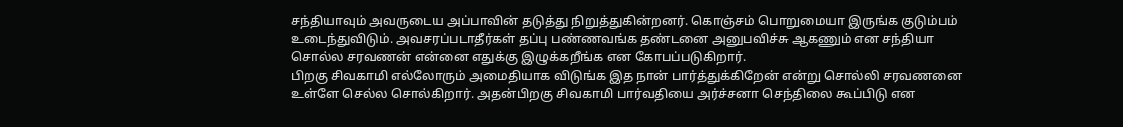சந்தியாவும் அவருடைய அப்பாவின் தடுத்து நிறுத்துகின்றனர். கொஞ்சம் பொறுமையா இருங்க குடும்பம் உடைந்துவிடும். அவசரப்படாதீர்கள் தப்பு பண்ணவங்க தண்டனை அனுபவிச்சு ஆகணும் என சந்தியா சொல்ல சரவணன் என்னை எதுக்கு இழுக்கறீங்க என கோபப்படுகிறார்.
பிறகு சிவகாமி எல்லோரும் அமைதியாக விடுங்க இத நான் பார்த்துக்கிறேன் என்று சொல்லி சரவணனை உள்ளே செல்ல சொல்கிறார். அதன்பிறகு சிவகாமி பார்வதியை அர்ச்சனா செந்திலை கூப்பிடு என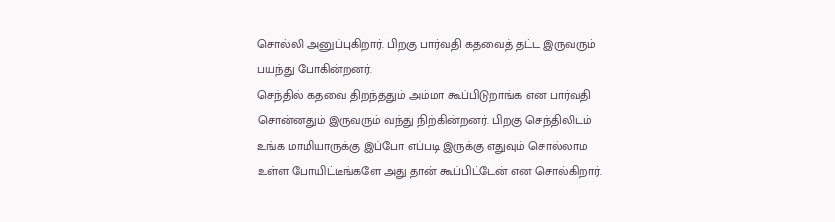சொல்லி அனுப்புகிறார். பிறகு பார்வதி கதவைத் தட்ட இருவரும் பயந்து போகின்றனர்.
செந்தில் கதவை திறந்ததும் அம்மா கூப்பிடுறாங்க என பார்வதி சொன்னதும் இருவரும் வந்து நிற்கின்றனர். பிறகு செந்திலிடம் உங்க மாமியாருக்கு இப்போ எப்படி இருக்கு எதுவும் சொல்லாம உள்ள போயிட்டீங்களே அது தான் கூப்பிட்டேன் என சொல்கிறார்.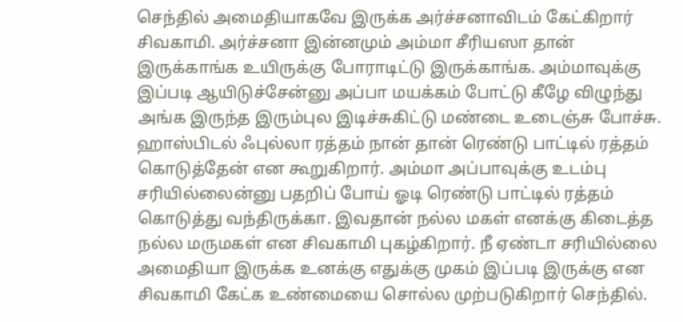செந்தில் அமைதியாகவே இருக்க அர்ச்சனாவிடம் கேட்கிறார் சிவகாமி. அர்ச்சனா இன்னமும் அம்மா சீரியஸா தான் இருக்காங்க உயிருக்கு போராடிட்டு இருக்காங்க. அம்மாவுக்கு இப்படி ஆயிடுச்சேன்னு அப்பா மயக்கம் போட்டு கீழே விழுந்து அங்க இருந்த இரும்புல இடிச்சுகிட்டு மண்டை உடைஞ்சு போச்சு.
ஹாஸ்பிடல் ஃபுல்லா ரத்தம் நான் தான் ரெண்டு பாட்டில் ரத்தம் கொடுத்தேன் என கூறுகிறார். அம்மா அப்பாவுக்கு உடம்பு சரியில்லைன்னு பதறிப் போய் ஓடி ரெண்டு பாட்டில் ரத்தம் கொடுத்து வந்திருக்கா. இவதான் நல்ல மகள் எனக்கு கிடைத்த நல்ல மருமகள் என சிவகாமி புகழ்கிறார். நீ ஏண்டா சரியில்லை அமைதியா இருக்க உனக்கு எதுக்கு முகம் இப்படி இருக்கு என சிவகாமி கேட்க உண்மையை சொல்ல முற்படுகிறார் செந்தில்.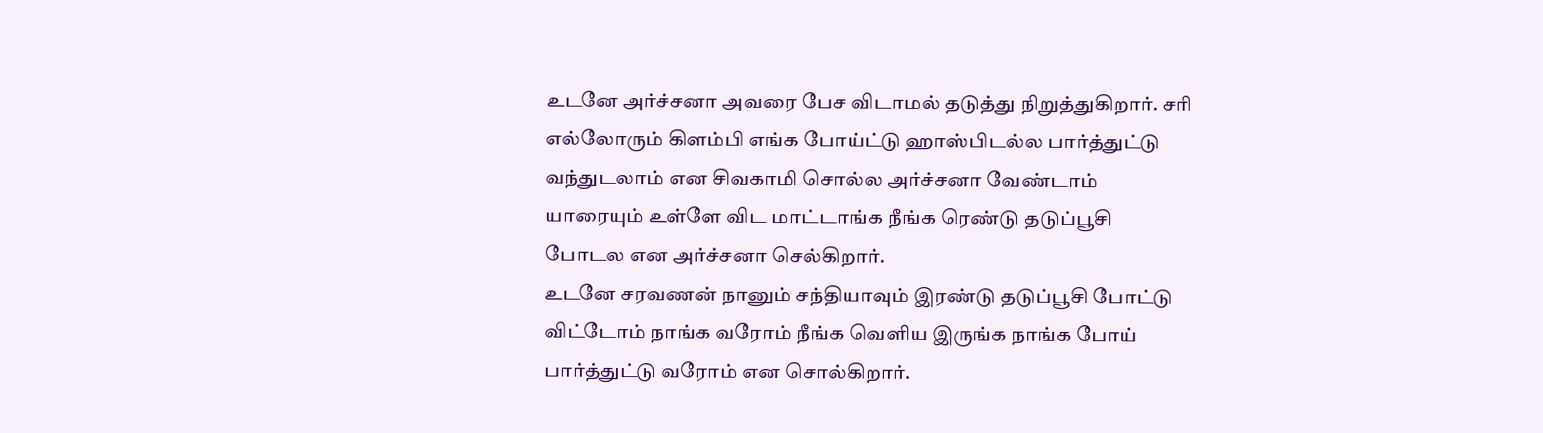உடனே அர்ச்சனா அவரை பேச விடாமல் தடுத்து நிறுத்துகிறார். சரி எல்லோரும் கிளம்பி எங்க போய்ட்டு ஹாஸ்பிடல்ல பார்த்துட்டு வந்துடலாம் என சிவகாமி சொல்ல அர்ச்சனா வேண்டாம் யாரையும் உள்ளே விட மாட்டாங்க நீங்க ரெண்டு தடுப்பூசி போடல என அர்ச்சனா செல்கிறார்.
உடனே சரவணன் நானும் சந்தியாவும் இரண்டு தடுப்பூசி போட்டு விட்டோம் நாங்க வரோம் நீங்க வெளிய இருங்க நாங்க போய் பார்த்துட்டு வரோம் என சொல்கிறார்.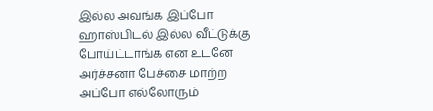இல்ல அவங்க இப்போ ஹாஸ்பிடல் இல்ல வீட்டுக்கு போய்ட்டாங்க என உடனே அர்ச்சனா பேச்சை மாற்ற அப்போ எல்லோரும்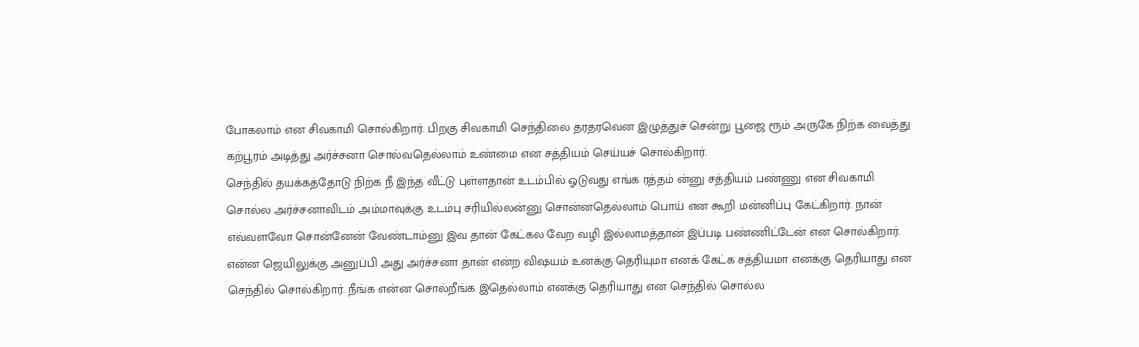போகலாம் என சிவகாமி சொல்கிறார். பிறகு சிவகாமி செந்திலை தரதரவென இழுத்துச் சென்று பூஜை ரூம் அருகே நிற்க வைத்து கற்பூரம் அடித்து அர்ச்சனா சொல்வதெல்லாம் உண்மை என சத்தியம் செய்யச் சொல்கிறார்.
செந்தில் தயக்கத்தோடு நிற்க நீ இந்த வீட்டு புள்ளதான் உடம்பில் ஓடுவது எங்க ரத்தம் ன்னு சத்தியம் பண்ணு என சிவகாமி சொல்ல அர்ச்சனாவிடம் அம்மாவுக்கு உடம்பு சரியில்லன்னு சொன்னதெல்லாம் பொய் என கூறி மன்னிப்பு கேட்கிறார். நான் எவ்வளவோ சொன்னேன் வேண்டாம்னு இவ தான் கேட்கல வேற வழி இல்லாமத்தான் இப்படி பண்ணிட்டேன் என சொல்கிறார். என்ன ஜெயிலுக்கு அனுப்பி அது அர்ச்சனா தான் என்ற விஷயம் உனக்கு தெரியுமா எனக் கேட்க சத்தியமா எனக்கு தெரியாது என செந்தில் சொல்கிறார். நீங்க என்ன சொல்றீங்க இதெல்லாம் எனக்கு தெரியாது என செந்தில் சொல்ல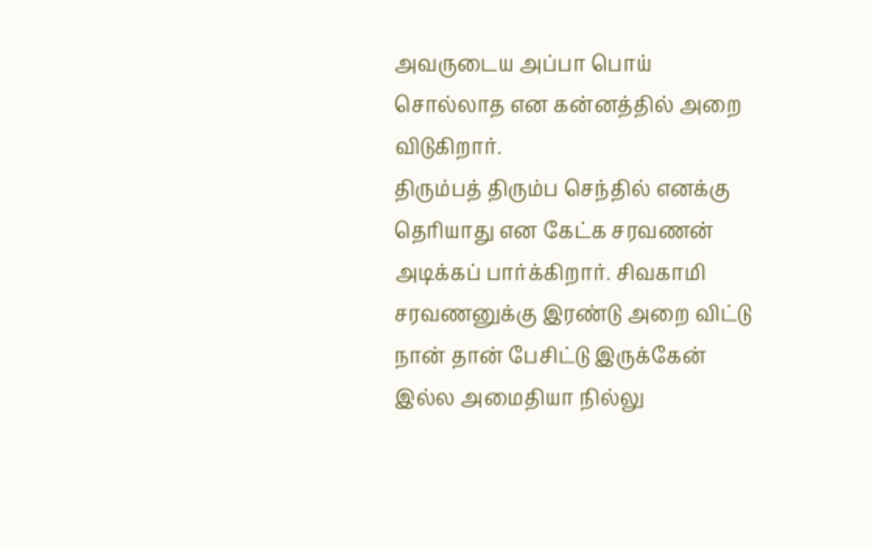அவருடைய அப்பா பொய் சொல்லாத என கன்னத்தில் அறை விடுகிறார்.
திரும்பத் திரும்ப செந்தில் எனக்கு தெரியாது என கேட்க சரவணன் அடிக்கப் பார்க்கிறார். சிவகாமி சரவணனுக்கு இரண்டு அறை விட்டு நான் தான் பேசிட்டு இருக்கேன் இல்ல அமைதியா நில்லு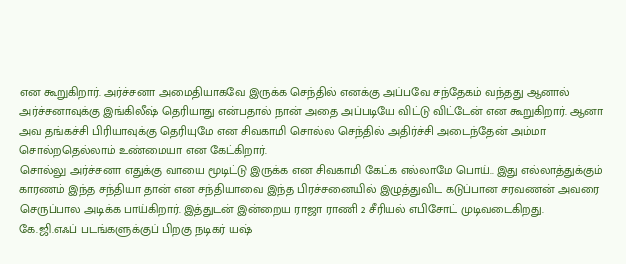என கூறுகிறார். அர்ச்சனா அமைதியாகவே இருக்க செந்தில் எனக்கு அப்பவே சந்தேகம் வந்தது ஆனால் அர்ச்சனாவுக்கு இங்கிலீஷ் தெரியாது என்பதால் நான் அதை அப்படியே விட்டு விட்டேன் என கூறுகிறார். ஆனா அவ தங்கச்சி பிரியாவுக்கு தெரியுமே என சிவகாமி சொல்ல செந்தில் அதிர்ச்சி அடைந்தேன் அம்மா சொல்றதெல்லாம் உண்மையா என கேட்கிறார்.
சொல்லு அர்ச்சனா எதுக்கு வாயை மூடிட்டு இருக்க என சிவகாமி கேட்க எல்லாமே பொய்.. இது எல்லாத்துக்கும் காரணம் இந்த சந்தியா தான் என சந்தியாவை இந்த பிரச்சனையில் இழுத்துவிட கடுப்பான சரவணன் அவரை செருப்பால அடிக்க பாய்கிறார். இத்துடன் இன்றைய ராஜா ராணி 2 சீரியல் எபிசோட் முடிவடைகிறது.
கே.ஜி.எஃப் படங்களுக்குப் பிறகு நடிகர் யஷ்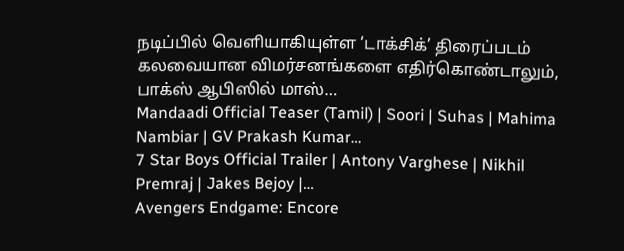நடிப்பில் வெளியாகியுள்ள ‘டாக்சிக்’ திரைப்படம் கலவையான விமர்சனங்களை எதிர்கொண்டாலும், பாக்ஸ் ஆபிஸில் மாஸ்…
Mandaadi Official Teaser (Tamil) | Soori | Suhas | Mahima Nambiar | GV Prakash Kumar…
7 Star Boys Official Trailer | Antony Varghese | Nikhil Premraj | Jakes Bejoy |…
Avengers Endgame: Encore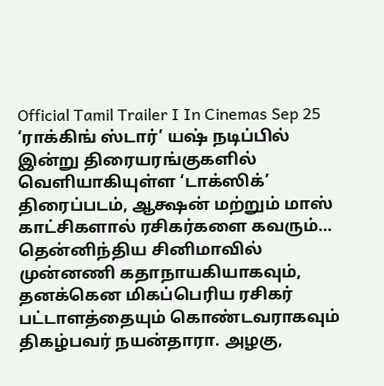Official Tamil Trailer I In Cinemas Sep 25
‘ராக்கிங் ஸ்டார்’ யஷ் நடிப்பில் இன்று திரையரங்குகளில் வெளியாகியுள்ள ‘டாக்ஸிக்’ திரைப்படம், ஆக்ஷன் மற்றும் மாஸ் காட்சிகளால் ரசிகர்களை கவரும்…
தென்னிந்திய சினிமாவில் முன்னணி கதாநாயகியாகவும், தனக்கென மிகப்பெரிய ரசிகர் பட்டாளத்தையும் கொண்டவராகவும் திகழ்பவர் நயன்தாரா. அழகு,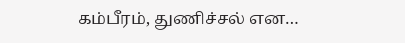கம்பீரம், துணிச்சல் என…